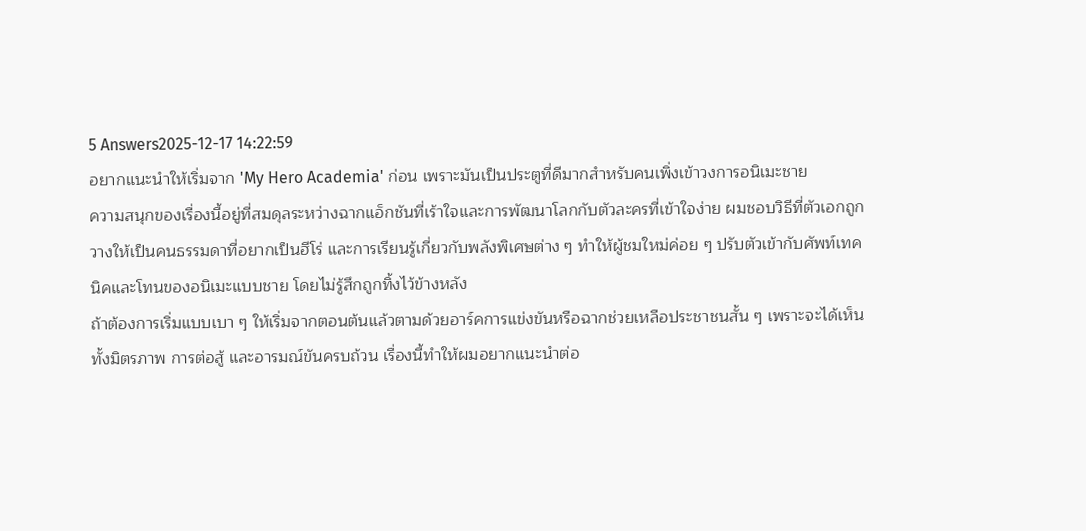5 Answers2025-12-17 14:22:59
อยากแนะนำให้เริ่มจาก 'My Hero Academia' ก่อน เพราะมันเป็นประตูที่ดีมากสำหรับคนเพิ่งเข้าวงการอนิเมะชาย
ความสนุกของเรื่องนี้อยู่ที่สมดุลระหว่างฉากแอ็กชันที่เร้าใจและการพัฒนาโลกกับตัวละครที่เข้าใจง่าย ผมชอบวิธีที่ตัวเอกถูกวางให้เป็นคนธรรมดาที่อยากเป็นฮีโร่ และการเรียนรู้เกี่ยวกับพลังพิเศษต่าง ๆ ทำให้ผู้ชมใหม่ค่อย ๆ ปรับตัวเข้ากับศัพท์เทคนิคและโทนของอนิเมะแบบชาย โดยไม่รู้สึกถูกทิ้งไว้ข้างหลัง
ถ้าต้องการเริ่มแบบเบา ๆ ให้เริ่มจากตอนต้นแล้วตามด้วยอาร์คการแข่งขันหรือฉากช่วยเหลือประชาชนสั้น ๆ เพราะจะได้เห็นทั้งมิตรภาพ การต่อสู้ และอารมณ์ขันครบถ้วน เรื่องนี้ทำให้ผมอยากแนะนำต่อ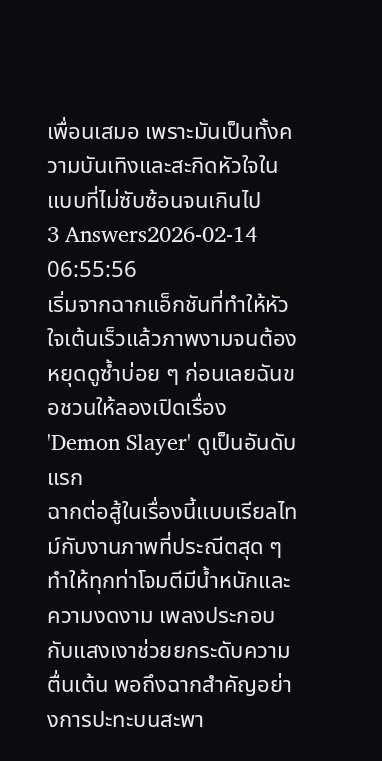เพื่อนเสมอ เพราะมันเป็นทั้งความบันเทิงและสะกิดหัวใจในแบบที่ไม่ซับซ้อนจนเกินไป
3 Answers2026-02-14 06:55:56
เริ่มจากฉากแอ็กชันที่ทำให้หัวใจเต้นเร็วแล้วภาพงามจนต้องหยุดดูซ้ำบ่อย ๆ ก่อนเลยฉันขอชวนให้ลองเปิดเรื่อง 'Demon Slayer' ดูเป็นอันดับแรก
ฉากต่อสู้ในเรื่องนี้แบบเรียลไทม์กับงานภาพที่ประณีตสุด ๆ ทำให้ทุกท่าโจมตีมีน้ำหนักและความงดงาม เพลงประกอบกับแสงเงาช่วยยกระดับความตื่นเต้น พอถึงฉากสำคัญอย่างการปะทะบนสะพา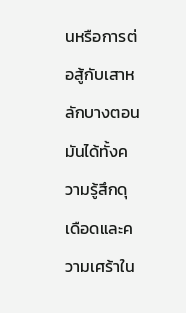นหรือการต่อสู้กับเสาหลักบางตอน มันได้ทั้งความรู้สึกดุเดือดและความเศร้าใน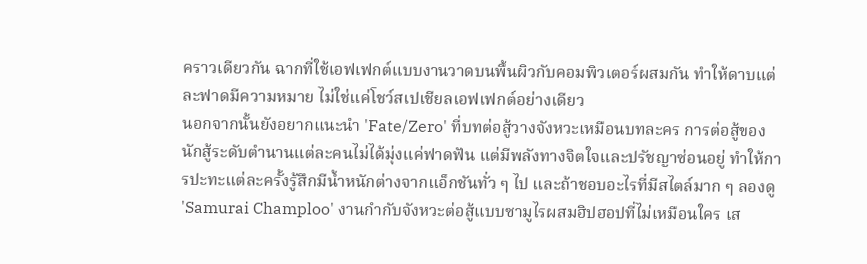คราวเดียวกัน ฉากที่ใช้เอฟเฟกต์แบบงานวาดบนพื้นผิวกับคอมพิวเตอร์ผสมกัน ทำให้ดาบแต่ละฟาดมีความหมาย ไม่ใช่แค่โชว์สเปเชียลเอฟเฟกต์อย่างเดียว
นอกจากนั้นยังอยากแนะนำ 'Fate/Zero' ที่บทต่อสู้วางจังหวะเหมือนบทละคร การต่อสู้ของนักสู้ระดับตำนานแต่ละคนไม่ได้มุ่งแค่ฟาดฟัน แต่มีพลังทางจิตใจและปรัชญาซ่อนอยู่ ทำให้การปะทะแต่ละครั้งรู้สึกมีน้ำหนักต่างจากแอ็กชันทั่ว ๆ ไป และถ้าชอบอะไรที่มีสไตล์มาก ๆ ลองดู 'Samurai Champloo' งานกำกับจังหวะต่อสู้แบบซามูไรผสมฮิปฮอปที่ไม่เหมือนใคร เส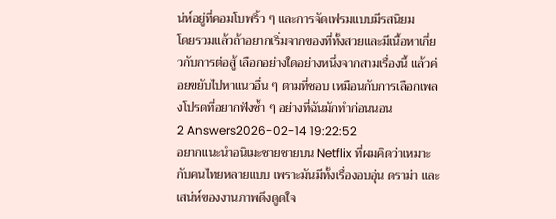น่ห์อยู่ที่คอมโบพริ้ว ๆ และการจัดเฟรมแบบมีรสนิยม
โดยรวมแล้วถ้าอยากเริ่มจากของที่ทั้งสวยและมีเนื้อหาเกี่ยวกับการต่อสู้ เลือกอย่างใดอย่างหนึ่งจากสามเรื่องนี้ แล้วค่อยขยับไปหาแนวอื่น ๆ ตามที่ชอบ เหมือนกับการเลือกเพลงโปรดที่อยากฟังซ้ำ ๆ อย่างที่ฉันมักทำก่อนนอน
2 Answers2026-02-14 19:22:52
อยากแนะนำอนิเมะชายชายบน Netflix ที่ผมคิดว่าเหมาะกับคนไทยหลายแบบ เพราะมันมีทั้งเรื่องอบอุ่น ดราม่า และเสน่ห์ของงานภาพดึงดูดใจ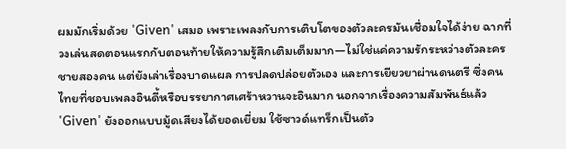ผมมักเริ่มด้วย 'Given' เสมอ เพราะเพลงกับการเติบโตของตัวละครมันเชื่อมใจได้ง่าย ฉากที่วงเล่นสดตอนแรกกับตอนท้ายให้ความรู้สึกเติมเต็มมาก—ไม่ใช่แค่ความรักระหว่างตัวละครชายสองคน แต่ยังเล่าเรื่องบาดแผล การปลดปล่อยตัวเอง และการเยียวยาผ่านดนตรี ซึ่งคนไทยที่ชอบเพลงอินดี้หรือบรรยากาศเศร้าหวานจะอินมาก นอกจากเรื่องความสัมพันธ์แล้ว 'Given' ยังออกแบบมู้ดเสียงได้ยอดเยี่ยม ใช้ซาวด์แทร็กเป็นตัว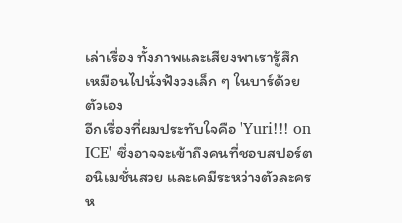เล่าเรื่อง ทั้งภาพและเสียงพาเรารู้สึกเหมือนไปนั่งฟังวงเล็ก ๆ ในบาร์ด้วยตัวเอง
อีกเรื่องที่ผมประทับใจคือ 'Yuri!!! on ICE' ซึ่งอาจจะเข้าถึงคนที่ชอบสปอร์ต อนิเมชั่นสวย และเคมีระหว่างตัวละครห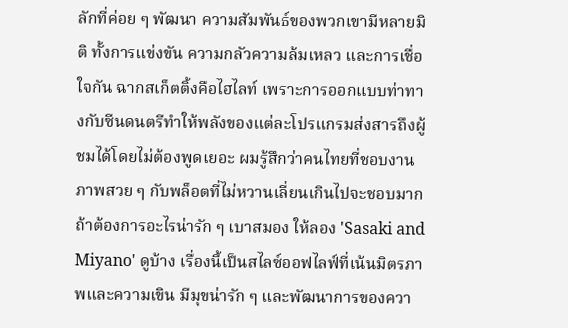ลักที่ค่อย ๆ พัฒนา ความสัมพันธ์ของพวกเขามีหลายมิติ ทั้งการแข่งขัน ความกลัวความล้มเหลว และการเชื่อใจกัน ฉากสเก็ตติ้งคือไฮไลท์ เพราะการออกแบบท่าทางกับซีนดนตรีทำให้พลังของแต่ละโปรแกรมส่งสารถึงผู้ชมได้โดยไม่ต้องพูดเยอะ ผมรู้สึกว่าคนไทยที่ชอบงานภาพสวย ๆ กับพล็อตที่ไม่หวานเลี่ยนเกินไปจะชอบมาก
ถ้าต้องการอะไรน่ารัก ๆ เบาสมอง ให้ลอง 'Sasaki and Miyano' ดูบ้าง เรื่องนี้เป็นสไลซ์ออฟไลฟ์ที่เน้นมิตรภาพและความเขิน มีมุขน่ารัก ๆ และพัฒนาการของควา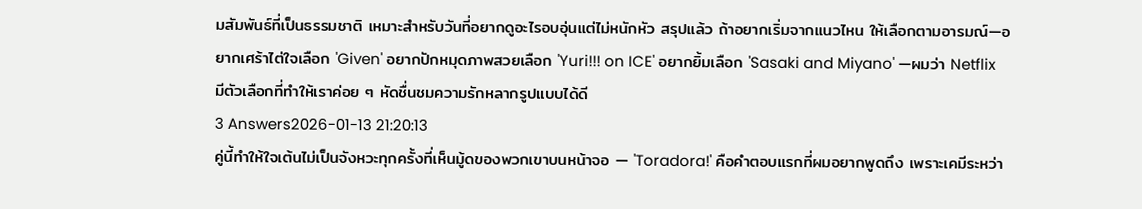มสัมพันธ์ที่เป็นธรรมชาติ เหมาะสำหรับวันที่อยากดูอะไรอบอุ่นแต่ไม่หนักหัว สรุปแล้ว ถ้าอยากเริ่มจากแนวไหน ให้เลือกตามอารมณ์—อยากเศร้าไต่ใจเลือก 'Given' อยากปักหมุดภาพสวยเลือก 'Yuri!!! on ICE' อยากยิ้มเลือก 'Sasaki and Miyano' —ผมว่า Netflix มีตัวเลือกที่ทำให้เราค่อย ๆ หัดชื่นชมความรักหลากรูปแบบได้ดี
3 Answers2026-01-13 21:20:13
คู่นี้ทำให้ใจเต้นไม่เป็นจังหวะทุกครั้งที่เห็นมู้ดของพวกเขาบนหน้าจอ — 'Toradora!' คือคำตอบแรกที่ผมอยากพูดถึง เพราะเคมีระหว่า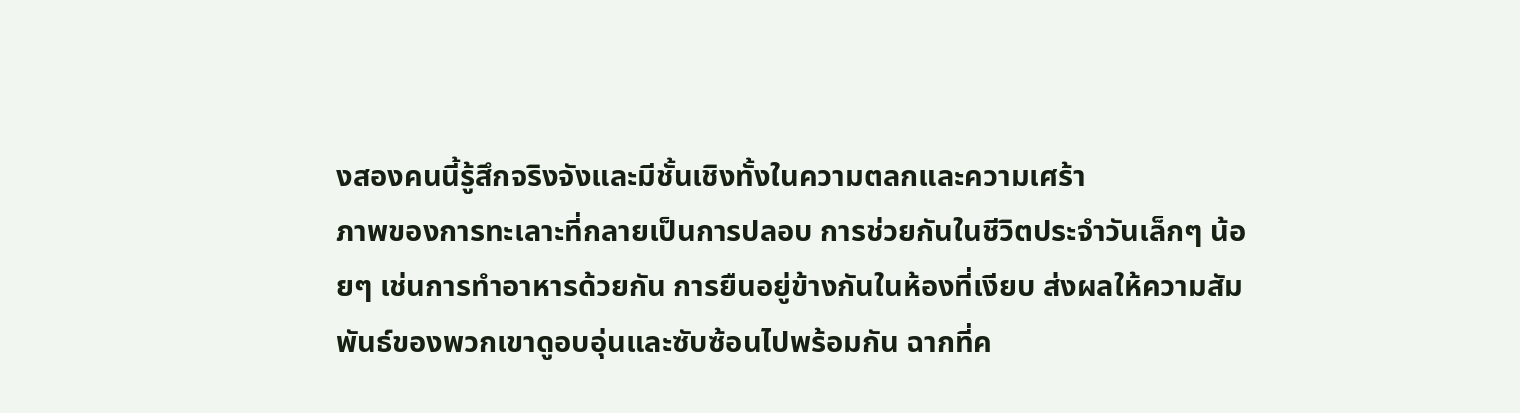งสองคนนี้รู้สึกจริงจังและมีชั้นเชิงทั้งในความตลกและความเศร้า
ภาพของการทะเลาะที่กลายเป็นการปลอบ การช่วยกันในชีวิตประจำวันเล็กๆ น้อยๆ เช่นการทำอาหารด้วยกัน การยืนอยู่ข้างกันในห้องที่เงียบ ส่งผลให้ความสัมพันธ์ของพวกเขาดูอบอุ่นและซับซ้อนไปพร้อมกัน ฉากที่ค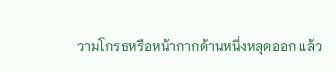วามโกรธหรือหน้ากากด้านหนึ่งหลุดออก แล้ว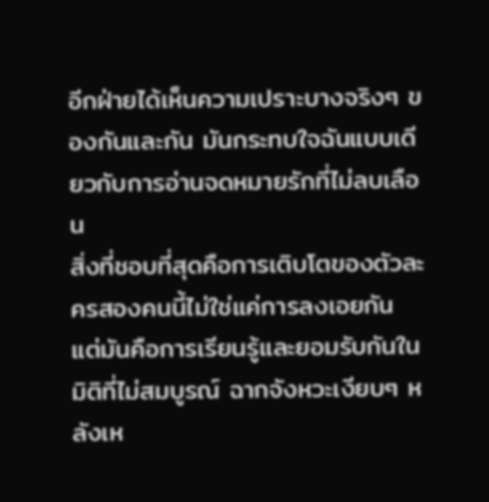อีกฝ่ายได้เห็นความเปราะบางจริงๆ ของกันและกัน มันกระทบใจฉันแบบเดียวกับการอ่านจดหมายรักที่ไม่ลบเลือน
สิ่งที่ชอบที่สุดคือการเติบโตของตัวละครสองคนนี้ไม่ใช่แค่การลงเอยกัน แต่มันคือการเรียนรู้และยอมรับกันในมิติที่ไม่สมบูรณ์ ฉากจังหวะเงียบๆ หลังเห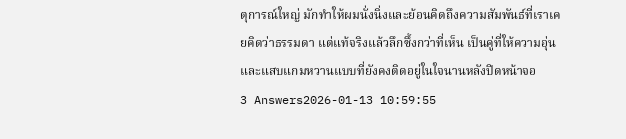ตุการณ์ใหญ่ มักทำให้ผมนั่งนิ่งและย้อนคิดถึงความสัมพันธ์ที่เราเคยคิดว่าธรรมดา แต่แท้จริงแล้วลึกซึ้งกว่าที่เห็น เป็นคู่ที่ให้ความอุ่นและแสบแกมหวานแบบที่ยังคงติดอยู่ในใจนานหลังปิดหน้าจอ
3 Answers2026-01-13 10:59:55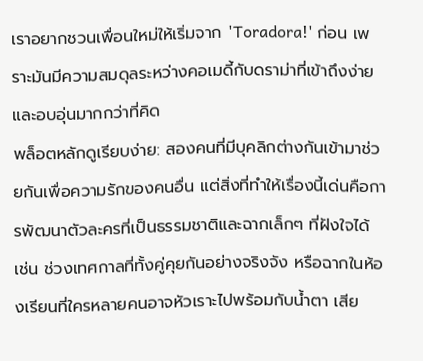เราอยากชวนเพื่อนใหม่ให้เริ่มจาก 'Toradora!' ก่อน เพราะมันมีความสมดุลระหว่างคอเมดี้กับดราม่าที่เข้าถึงง่ายและอบอุ่นมากกว่าที่คิด
พล็อตหลักดูเรียบง่าย: สองคนที่มีบุคลิกต่างกันเข้ามาช่วยกันเพื่อความรักของคนอื่น แต่สิ่งที่ทำให้เรื่องนี้เด่นคือการพัฒนาตัวละครที่เป็นธรรมชาติและฉากเล็กๆ ที่ฝังใจได้ เช่น ช่วงเทศกาลที่ทั้งคู่คุยกันอย่างจริงจัง หรือฉากในห้องเรียนที่ใครหลายคนอาจหัวเราะไปพร้อมกับน้ำตา เสีย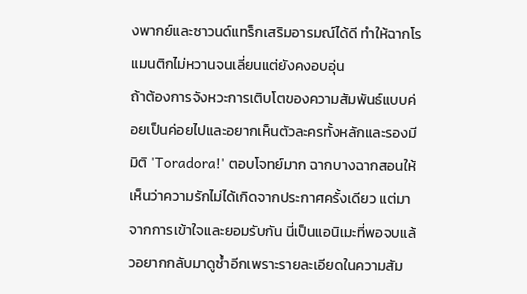งพากย์และซาวนด์แทร็กเสริมอารมณ์ได้ดี ทำให้ฉากโรแมนติกไม่หวานจนเลี่ยนแต่ยังคงอบอุ่น
ถ้าต้องการจังหวะการเติบโตของความสัมพันธ์แบบค่อยเป็นค่อยไปและอยากเห็นตัวละครทั้งหลักและรองมีมิติ 'Toradora!' ตอบโจทย์มาก ฉากบางฉากสอนให้เห็นว่าความรักไม่ได้เกิดจากประกาศครั้งเดียว แต่มาจากการเข้าใจและยอมรับกัน นี่เป็นแอนิเมะที่พอจบแล้วอยากกลับมาดูซ้ำอีกเพราะรายละเอียดในความสัม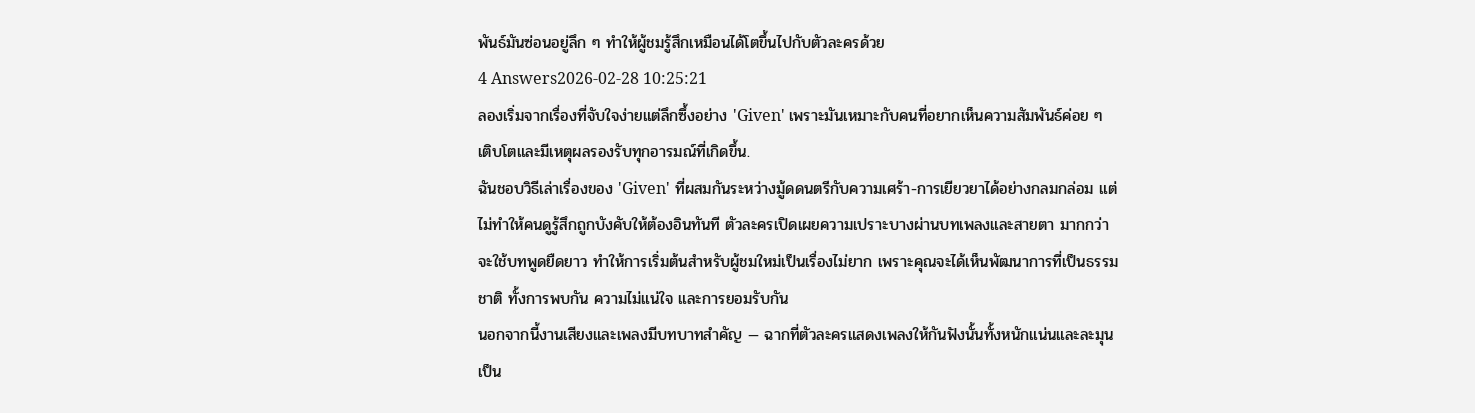พันธ์มันซ่อนอยู่ลึก ๆ ทำให้ผู้ชมรู้สึกเหมือนได้โตขึ้นไปกับตัวละครด้วย
4 Answers2026-02-28 10:25:21
ลองเริ่มจากเรื่องที่จับใจง่ายแต่ลึกซึ้งอย่าง 'Given' เพราะมันเหมาะกับคนที่อยากเห็นความสัมพันธ์ค่อย ๆ เติบโตและมีเหตุผลรองรับทุกอารมณ์ที่เกิดขึ้น.
ฉันชอบวิธีเล่าเรื่องของ 'Given' ที่ผสมกันระหว่างมู้ดดนตรีกับความเศร้า-การเยียวยาได้อย่างกลมกล่อม แต่ไม่ทำให้คนดูรู้สึกถูกบังคับให้ต้องอินทันที ตัวละครเปิดเผยความเปราะบางผ่านบทเพลงและสายตา มากกว่าจะใช้บทพูดยืดยาว ทำให้การเริ่มต้นสำหรับผู้ชมใหม่เป็นเรื่องไม่ยาก เพราะคุณจะได้เห็นพัฒนาการที่เป็นธรรมชาติ ทั้งการพบกัน ความไม่แน่ใจ และการยอมรับกัน
นอกจากนี้งานเสียงและเพลงมีบทบาทสำคัญ — ฉากที่ตัวละครแสดงเพลงให้กันฟังนั้นทั้งหนักแน่นและละมุน เป็น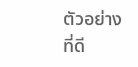ตัวอย่างที่ดี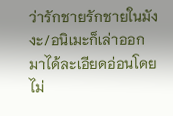ว่ารักชายรักชายในมังงะ/อนิเมะก็เล่าออกมาได้ละเอียดอ่อนโดยไม่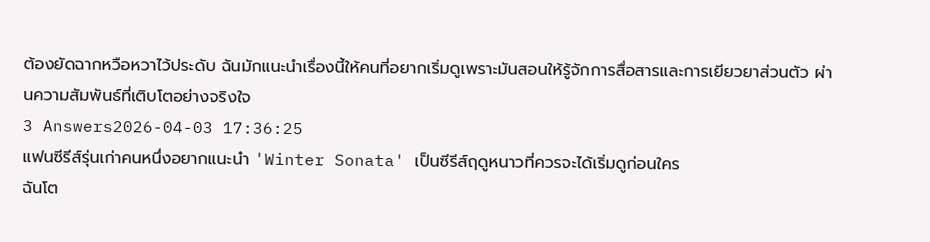ต้องยัดฉากหวือหวาไว้ประดับ ฉันมักแนะนำเรื่องนี้ให้คนที่อยากเริ่มดูเพราะมันสอนให้รู้จักการสื่อสารและการเยียวยาส่วนตัว ผ่านความสัมพันธ์ที่เติบโตอย่างจริงใจ
3 Answers2026-04-03 17:36:25
แฟนซีรีส์รุ่นเก่าคนหนึ่งอยากแนะนำ 'Winter Sonata' เป็นซีรีส์ฤดูหนาวที่ควรจะได้เริ่มดูก่อนใคร
ฉันโต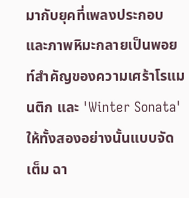มากับยุคที่เพลงประกอบและภาพหิมะกลายเป็นพอยท์สำคัญของความเศร้าโรแมนติก และ 'Winter Sonata' ให้ทั้งสองอย่างนั้นแบบจัดเต็ม ฉา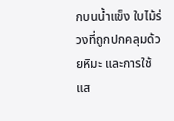กบนน้ำแข็ง ใบไม้ร่วงที่ถูกปกคลุมด้วยหิมะ และการใช้แส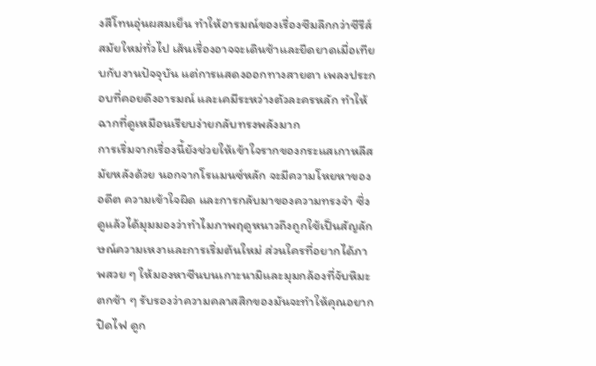งสีโทนอุ่นผสมเย็น ทำให้อารมณ์ของเรื่องซึมลึกกว่าซีรีส์สมัยใหม่ทั่วไป เส้นเรื่องอาจจะเดินช้าและยืดยาดเมื่อเทียบกับงานปัจจุบัน แต่การแสดงออกทางสายตา เพลงประกอบที่คอยดึงอารมณ์ และเคมีระหว่างตัวละครหลัก ทำให้ฉากที่ดูเหมือนเรียบง่ายกลับทรงพลังมาก
การเริ่มจากเรื่องนี้ยังช่วยให้เข้าใจรากของกระแสเกาหลีสมัยหลังด้วย นอกจากโรแมนซ์หลัก จะมีความโหยหาของอดีต ความเข้าใจผิด และการกลับมาของความทรงจำ ซึ่งดูแล้วได้มุมมองว่าทำไมภาพฤดูหนาวถึงถูกใช้เป็นสัญลักษณ์ความเหงาและการเริ่มต้นใหม่ ส่วนใครที่อยากได้ภาพสวย ๆ ให้มองหาซีนบนเกาะนามิและมุมกล้องที่จับหิมะตกช้า ๆ รับรองว่าความคลาสสิกของมันจะทำให้คุณอยากปิดไฟ ดูก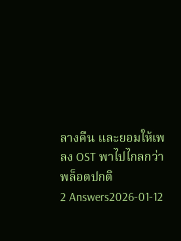ลางคืน และยอมให้เพลง OST พาไปไกลกว่าพล็อตปกติ
2 Answers2026-01-12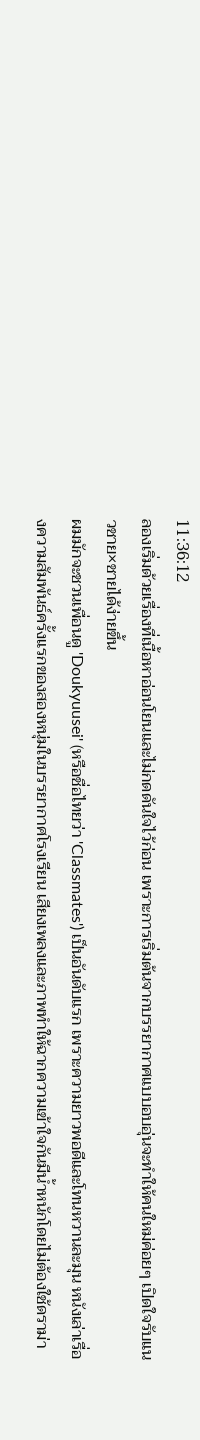11:36:12
ลองเริ่มด้วยเรื่องที่เนื้อหาอ่อนโยนและไม่กดดันใจไว้ก่อน เพราะการเริ่มต้นจากบรรยากาศแบบอบอุ่นจะทำให้คนใหม่ค่อยๆ เปิดใจรับแนวชาย×ชายได้ง่ายขึ้น
ผมมักจะชวนเพื่อนดู 'Doukyuusei' (หรือชื่อไทยว่า 'Classmates') เป็นอันดับแรก เพราะความยาวพอดีและโทนหวานละมุน หนังเล่าเรื่องความสัมพันธ์ครั้งแรกของสองหนุ่มในบรรยากาศโรงเรียน เสียงเพลงและภาพทำให้ฉากความเข้าใจกันมีน้ำหนักโดยไม่ต้องใช้ดราม่า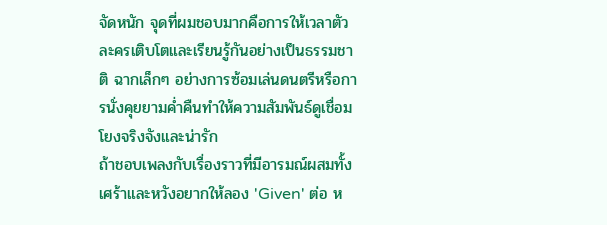จัดหนัก จุดที่ผมชอบมากคือการให้เวลาตัวละครเติบโตและเรียนรู้กันอย่างเป็นธรรมชาติ ฉากเล็กๆ อย่างการซ้อมเล่นดนตรีหรือการนั่งคุยยามค่ำคืนทำให้ความสัมพันธ์ดูเชื่อมโยงจริงจังและน่ารัก
ถ้าชอบเพลงกับเรื่องราวที่มีอารมณ์ผสมทั้งเศร้าและหวังอยากให้ลอง 'Given' ต่อ ห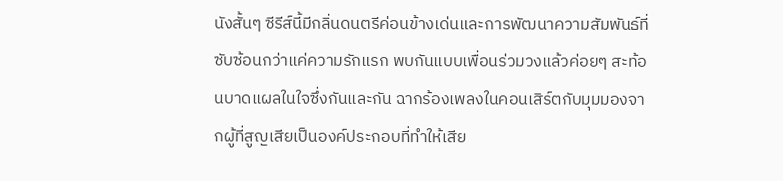นังสั้นๆ ซีรีส์นี้มีกลิ่นดนตรีค่อนข้างเด่นและการพัฒนาความสัมพันธ์ที่ซับซ้อนกว่าแค่ความรักแรก พบกันแบบเพื่อนร่วมวงแล้วค่อยๆ สะท้อนบาดแผลในใจซึ่งกันและกัน ฉากร้องเพลงในคอนเสิร์ตกับมุมมองจากผู้ที่สูญเสียเป็นองค์ประกอบที่ทำให้เสีย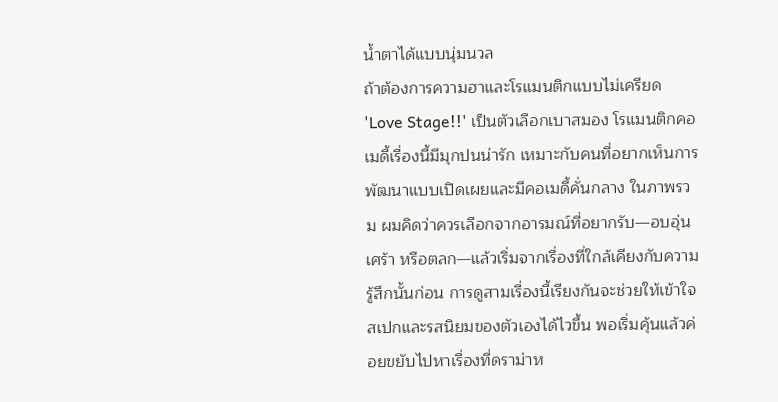น้ำตาได้แบบนุ่มนวล
ถ้าต้องการความฮาและโรแมนติกแบบไม่เครียด 'Love Stage!!' เป็นตัวเลือกเบาสมอง โรแมนติกคอเมดี้เรื่องนี้มีมุกปนน่ารัก เหมาะกับคนที่อยากเห็นการพัฒนาแบบเปิดเผยและมีคอเมดี้คั่นกลาง ในภาพรวม ผมคิดว่าควรเลือกจากอารมณ์ที่อยากรับ—อบอุ่น เศร้า หรือตลก—แล้วเริ่มจากเรื่องที่ใกล้เคียงกับความรู้สึกนั้นก่อน การดูสามเรื่องนี้เรียงกันจะช่วยให้เข้าใจสเปกและรสนิยมของตัวเองได้ไวขึ้น พอเริ่มคุ้นแล้วค่อยขยับไปหาเรื่องที่ดราม่าห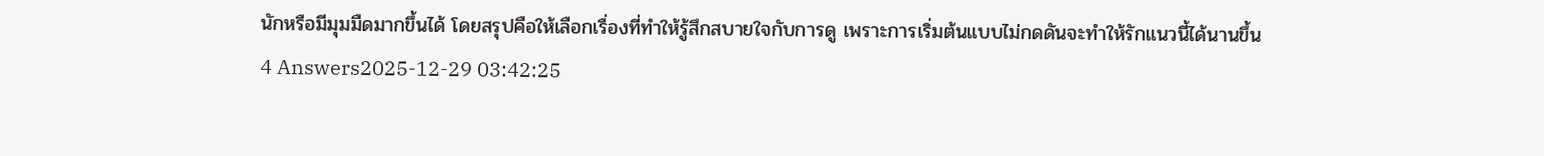นักหรือมีมุมมืดมากขึ้นได้ โดยสรุปคือให้เลือกเรื่องที่ทำให้รู้สึกสบายใจกับการดู เพราะการเริ่มต้นแบบไม่กดดันจะทำให้รักแนวนี้ได้นานขึ้น
4 Answers2025-12-29 03:42:25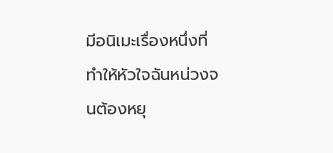มีอนิเมะเรื่องหนึ่งที่ทำให้หัวใจฉันหน่วงจนต้องหยุ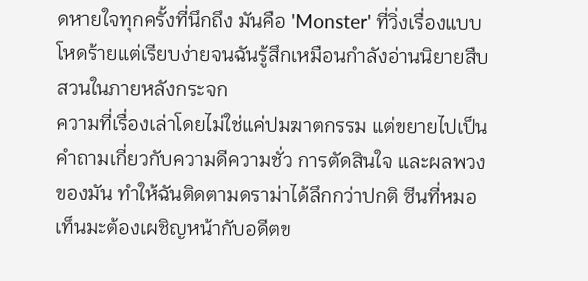ดหายใจทุกครั้งที่นึกถึง มันคือ 'Monster' ที่วิ่งเรื่องแบบโหดร้ายแต่เรียบง่ายจนฉันรู้สึกเหมือนกำลังอ่านนิยายสืบสวนในภายหลังกระจก
ความที่เรื่องเล่าโดยไม่ใช่แค่ปมฆาตกรรม แต่ขยายไปเป็นคำถามเกี่ยวกับความดีความชั่ว การตัดสินใจ และผลพวงของมัน ทำให้ฉันติดตามดราม่าได้ลึกกว่าปกติ ซีนที่หมอเท็นมะต้องเผชิญหน้ากับอดีตข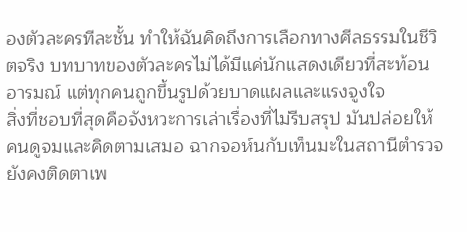องตัวละครทีละชั้น ทำให้ฉันคิดถึงการเลือกทางศีลธรรมในชีวิตจริง บทบาทของตัวละครไม่ได้มีแค่นักแสดงเดียวที่สะท้อนอารมณ์ แต่ทุกคนถูกขึ้นรูปด้วยบาดแผลและแรงจูงใจ
สิ่งที่ชอบที่สุดคือจังหวะการเล่าเรื่องที่ไม่รีบสรุป มันปล่อยให้คนดูจมและคิดตามเสมอ ฉากจอห์นกับเท็นมะในสถานีตำรวจยังคงติดตาเพ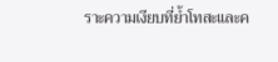ราะความเงียบที่ย้ำโทสะและค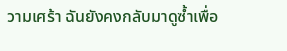วามเศร้า ฉันยังคงกลับมาดูซ้ำเพื่อ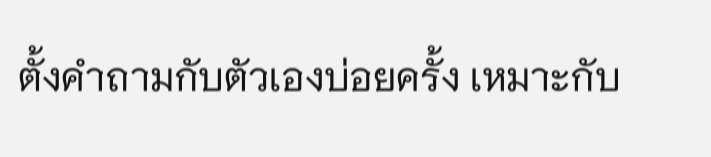ตั้งคำถามกับตัวเองบ่อยครั้ง เหมาะกับ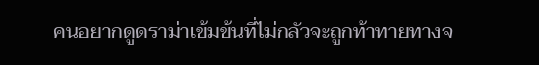คนอยากดูดราม่าเข้มข้นที่ไม่กลัวจะถูกท้าทายทางจ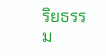ริยธรรม